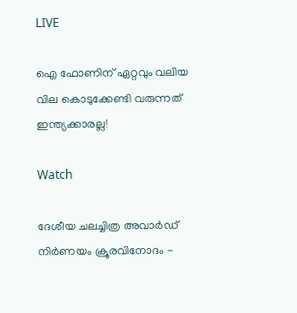LIVE

ഐ ഫോണിന് ഏറ്റവും വലിയ വില കൊടുക്കേണ്ടി വരുന്നത് ഇന്ത്യക്കാരല്ല!

Watch

ദേശീയ ചലച്ചിത്ര അവാര്‍ഡ് നിര്‍ണയം ക്രൂരവിനോദം -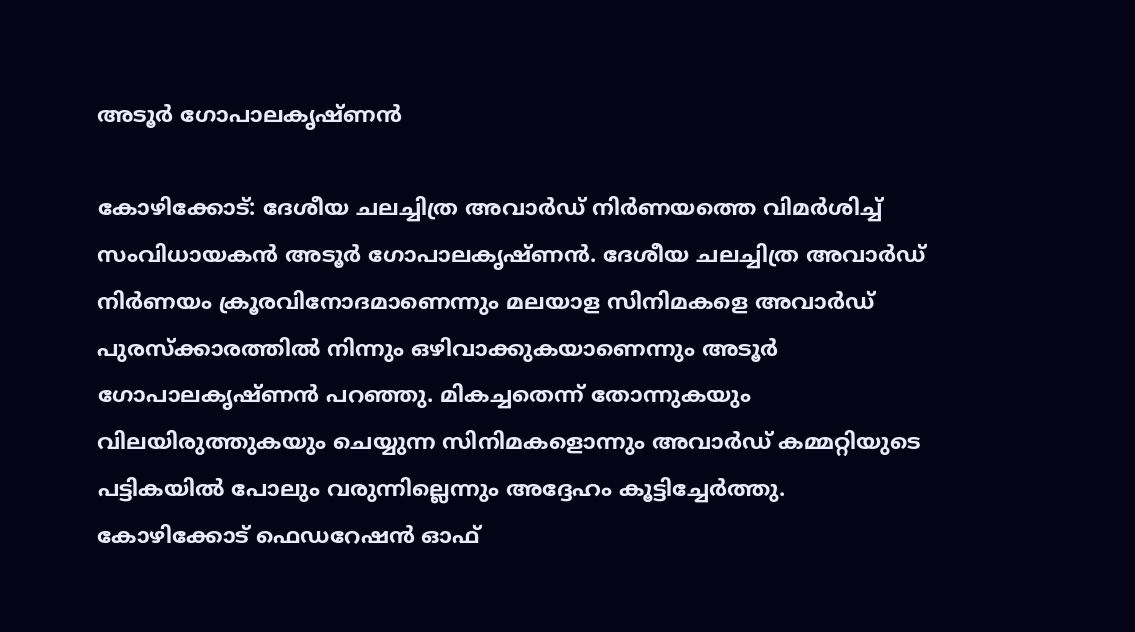അടൂര്‍ ഗോപാലകൃഷ്ണന്‍

കോഴിക്കോട്: ദേശീയ ചലച്ചിത്ര അവാര്‍ഡ് നിര്‍ണയത്തെ വിമര്‍ശിച്ച് സംവിധായകന്‍ അടൂര്‍ ഗോപാലകൃഷ്ണന്‍. ദേശീയ ചലച്ചിത്ര അവാര്‍ഡ് നിര്‍ണയം ക്രൂരവിനോദമാണെന്നും മലയാള സിനിമകളെ അവാര്‍ഡ് പുരസ്ക്കാരത്തില്‍ നിന്നും ഒഴിവാക്കുകയാണെന്നും അടൂര്‍ ഗോപാലകൃഷ്ണന്‍ പറഞ്ഞു. മികച്ചതെന്ന് തോന്നുകയും വിലയിരുത്തുകയും ചെയ്യുന്ന സിനിമകളൊന്നും അവാര്‍ഡ് കമ്മറ്റിയുടെ പട്ടികയില്‍ പോലും വരുന്നില്ലെന്നും അദ്ദേഹം കൂട്ടിച്ചേര്‍ത്തു. കോഴിക്കോട് ഫെഡറേഷൻ ഓഫ്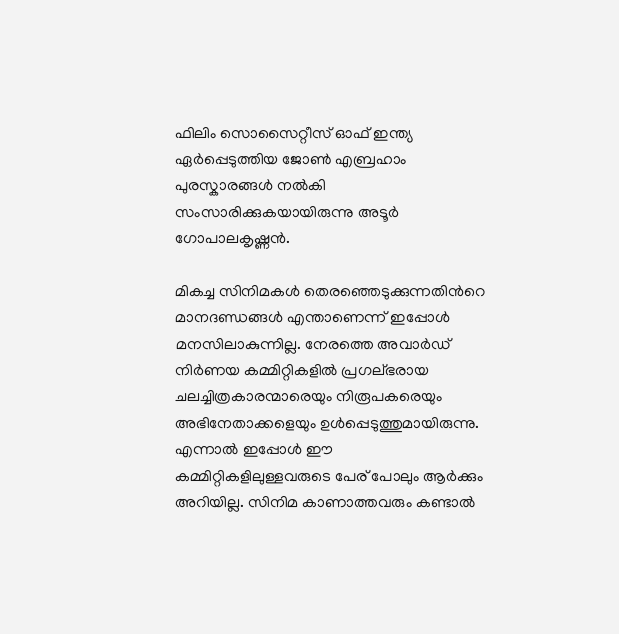ഫിലിം സൊസൈറ്റീസ് ഓഫ് ഇന്ത്യ ഏർപ്പെടുത്തിയ ജോൺ എബ്രഹാം പുരസ്കാരങ്ങൾ നൽകി സംസാരിക്കുകയായിരുന്നു അടൂര്‍ ഗോപാലകൃഷ്ണന്‍.

മികച്ച സിനിമകള്‍ തെരഞ്ഞെടുക്കുന്നതിന്‍റെ മാനദണ്ഡങ്ങൾ എന്താണെന്ന് ഇപ്പോള്‍ മനസിലാകുന്നില്ല. നേരത്തെ അവാര്‍ഡ് നിര്‍ണയ കമ്മിറ്റികളില്‍ പ്രഗല്ഭരായ ചലച്ചിത്രകാരന്മാരെയും നിരൂപകരെയും അഭിനേതാക്കളെയും ഉള്‍പ്പെടുത്തുമായിരുന്നു. എന്നാല്‍ ഇപ്പോള്‍ ഈ കമ്മിറ്റികളിലുള്ളവരുടെ പേര് പോലും ആര്‍ക്കും അറിയില്ല. സിനിമ കാണാത്തവരും കണ്ടാല്‍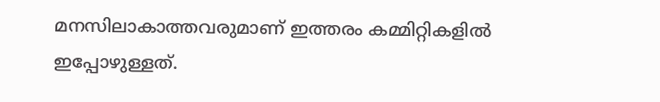മനസിലാകാത്തവരുമാണ് ഇത്തരം കമ്മിറ്റികളില്‍ ഇപ്പോഴുള്ളത്.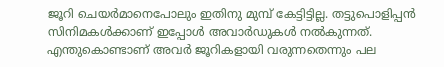ജൂറി ചെയർമാനെപോലും ഇതിനു മുമ്പ് കേട്ടിട്ടില്ല. തട്ടുപൊളിപ്പൻ സിനിമകള്‍ക്കാണ് ഇപ്പോള്‍ അവാര്‍ഡുകള്‍ നല്‍കുന്നത്. എന്തുകൊണ്ടാണ് അവര്‍ ജൂറികളായി വരുന്നതെന്നും പല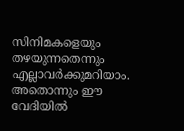സിനിമകളെയും തഴയുന്നതെന്നും എല്ലാവര്‍ക്കുമറിയാം. അതൊന്നും ഈ  വേദിയില്‍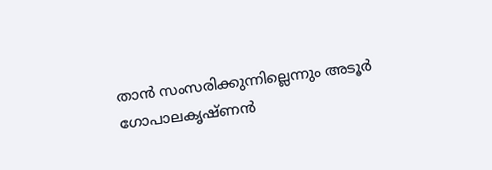താന്‍ സംസരിക്കുന്നില്ലെന്നും അടൂര്‍ ഗോപാലകൃഷ്ണന്‍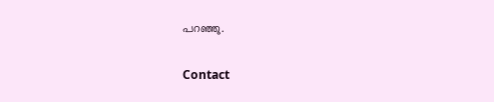പറഞ്ഞു.

Contact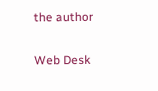the author

Web Desk